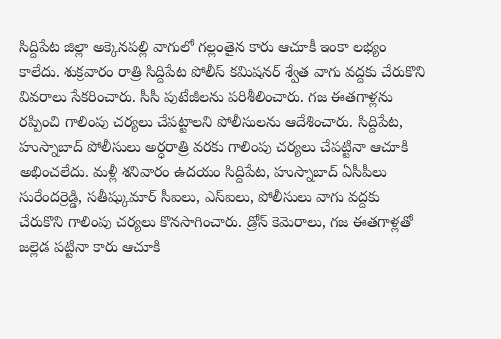సిద్దిపేట జిల్లా అక్కెనపల్లి వాగులో గల్లంతైన కారు ఆచూకీ ఇంకా లభ్యం కాలేదు. శుక్రవారం రాత్రి సిద్దిపేట పోలీస్ కమిషనర్ శ్వేత వాగు వద్దకు చేరుకొని వివరాలు సేకరించారు. సీసీ పుటేజీలను పరిశీలించారు. గజ ఈతగాళ్లను రప్పించి గాలింపు చర్యలు చేపట్టాలని పోలీసులను ఆదేశించారు. సిద్దిపేట, హుస్నాబాద్ పోలీసులు అర్ధరాత్రి వరకు గాలింపు చర్యలు చేపట్టినా ఆచూకి అభించలేదు. మళ్లీ శనివారం ఉదయం సిద్దిపేట, హుస్నాబాద్ ఏసీపీలు సురేందర్రెడ్డి, సతీష్కుమార్ సీఐలు, ఎస్ఐలు, పోలీసులు వాగు వద్దకు చేరుకొని గాలింపు చర్యలు కొనసాగించారు. డ్రోన్ కెమెరాలు, గజ ఈతగాళ్లతో జల్లెడ పట్టినా కారు ఆచూకి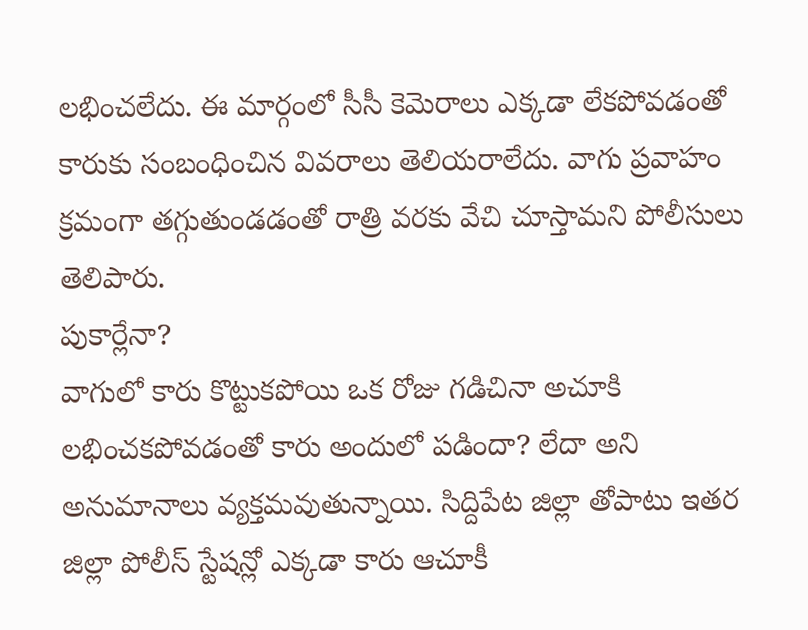లభించలేదు. ఈ మార్గంలో సీసీ కెమెరాలు ఎక్కడా లేకపోవడంతో కారుకు సంబంధించిన వివరాలు తెలియరాలేదు. వాగు ప్రవాహం క్రమంగా తగ్గుతుండడంతో రాత్రి వరకు వేచి చూస్తామని పోలీసులు తెలిపారు.
పుకార్లేనా?
వాగులో కారు కొట్టుకపోయి ఒక రోజు గడిచినా అచూకి లభించకపోవడంతో కారు అందులో పడిందా? లేదా అని అనుమానాలు వ్యక్తమవుతున్నాయి. సిద్దిపేట జిల్లా తోపాటు ఇతర జిల్లా పోలీస్ స్టేషన్లో ఎక్కడా కారు ఆచూకీ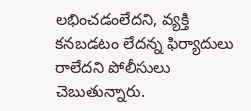లభించడంలేదని, వ్యక్తి కనబడటం లేదన్న ఫిర్యాదులు రాలేదని పోలీసులు చెబుతున్నారు.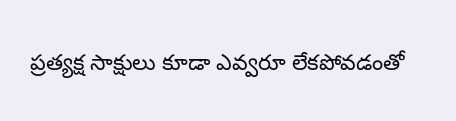ప్రత్యక్ష సాక్షులు కూడా ఎవ్వరూ లేకపోవడంతో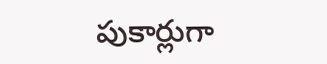పుకార్లుగా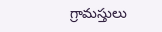గ్రామస్తులు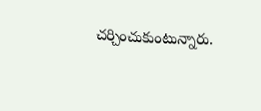చర్చించుకుంటున్నారు.